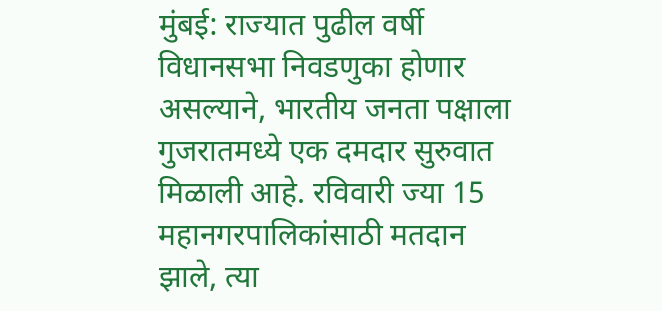मुंबई: राज्यात पुढील वर्षी विधानसभा निवडणुका होणार असल्याने, भारतीय जनता पक्षाला गुजरातमध्ये एक दमदार सुरुवात मिळाली आहे. रविवारी ज्या 15 महानगरपालिकांसाठी मतदान झाले, त्या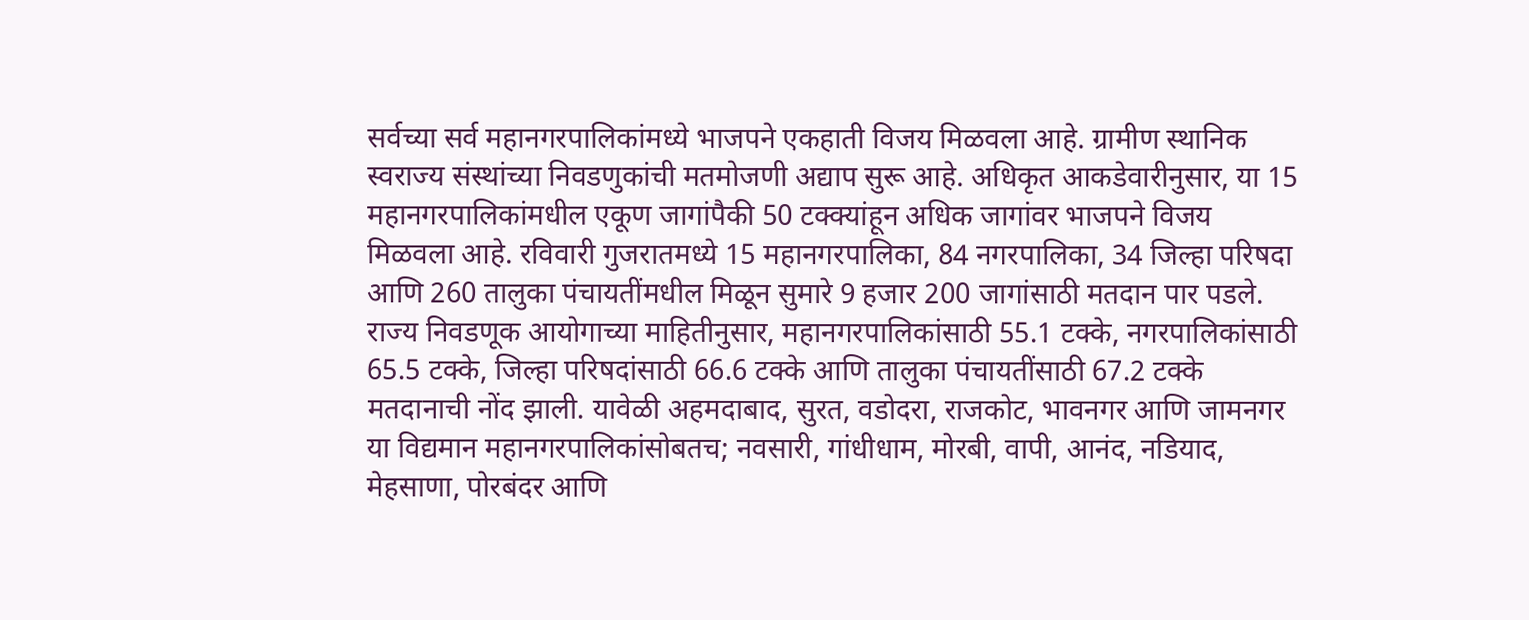सर्वच्या सर्व महानगरपालिकांमध्ये भाजपने एकहाती विजय मिळवला आहे. ग्रामीण स्थानिक स्वराज्य संस्थांच्या निवडणुकांची मतमोजणी अद्याप सुरू आहे. अधिकृत आकडेवारीनुसार, या 15 महानगरपालिकांमधील एकूण जागांपैकी 50 टक्क्यांहून अधिक जागांवर भाजपने विजय मिळवला आहे. रविवारी गुजरातमध्ये 15 महानगरपालिका, 84 नगरपालिका, 34 जिल्हा परिषदा आणि 260 तालुका पंचायतींमधील मिळून सुमारे 9 हजार 200 जागांसाठी मतदान पार पडले.
राज्य निवडणूक आयोगाच्या माहितीनुसार, महानगरपालिकांसाठी 55.1 टक्के, नगरपालिकांसाठी 65.5 टक्के, जिल्हा परिषदांसाठी 66.6 टक्के आणि तालुका पंचायतींसाठी 67.2 टक्के मतदानाची नोंद झाली. यावेळी अहमदाबाद, सुरत, वडोदरा, राजकोट, भावनगर आणि जामनगर या विद्यमान महानगरपालिकांसोबतच; नवसारी, गांधीधाम, मोरबी, वापी, आनंद, नडियाद, मेहसाणा, पोरबंदर आणि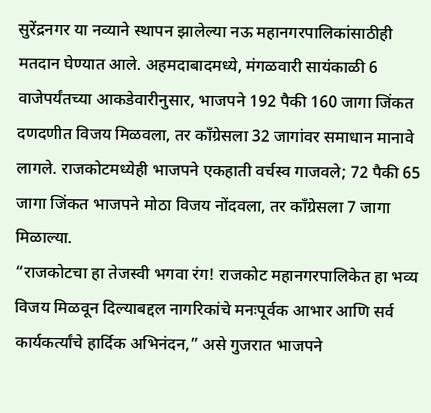सुरेंद्रनगर या नव्याने स्थापन झालेल्या नऊ महानगरपालिकांसाठीही मतदान घेण्यात आले. अहमदाबादमध्ये, मंगळवारी सायंकाळी 6 वाजेपर्यंतच्या आकडेवारीनुसार, भाजपने 192 पैकी 160 जागा जिंकत दणदणीत विजय मिळवला, तर काँग्रेसला 32 जागांवर समाधान मानावे लागले. राजकोटमध्येही भाजपने एकहाती वर्चस्व गाजवले; 72 पैकी 65 जागा जिंकत भाजपने मोठा विजय नोंदवला, तर काँग्रेसला 7 जागा मिळाल्या.
“राजकोटचा हा तेजस्वी भगवा रंग! राजकोट महानगरपालिकेत हा भव्य विजय मिळवून दिल्याबद्दल नागरिकांचे मनःपूर्वक आभार आणि सर्व कार्यकर्त्यांचे हार्दिक अभिनंदन,” असे गुजरात भाजपने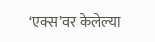‘एक्स’वर केलेल्या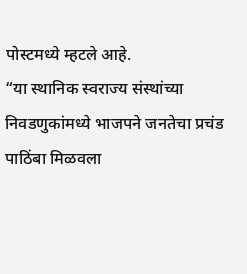पोस्टमध्ये म्हटले आहे.
“या स्थानिक स्वराज्य संस्थांच्या निवडणुकांमध्ये भाजपने जनतेचा प्रचंड पाठिंबा मिळवला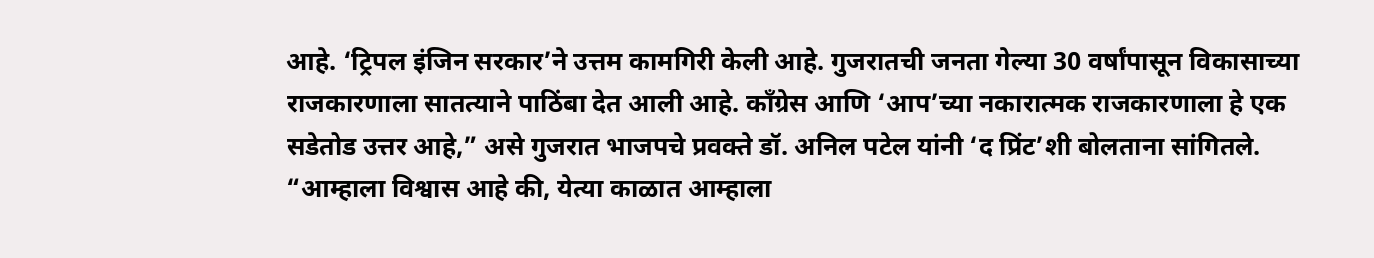आहे. ‘ट्रिपल इंजिन सरकार’ने उत्तम कामगिरी केली आहे. गुजरातची जनता गेल्या 30 वर्षांपासून विकासाच्या राजकारणाला सातत्याने पाठिंबा देत आली आहे. काँग्रेस आणि ‘आप’च्या नकारात्मक राजकारणाला हे एक सडेतोड उत्तर आहे,” असे गुजरात भाजपचे प्रवक्ते डॉ. अनिल पटेल यांनी ‘द प्रिंट’शी बोलताना सांगितले. “आम्हाला विश्वास आहे की, येत्या काळात आम्हाला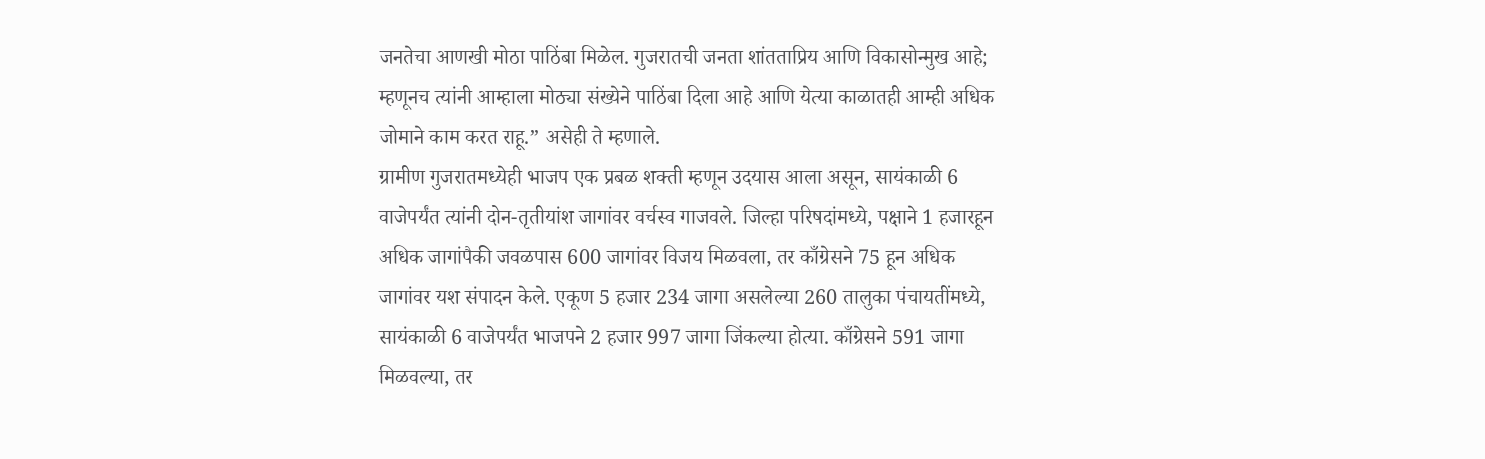जनतेचा आणखी मोठा पाठिंबा मिळेल. गुजरातची जनता शांतताप्रिय आणि विकासोन्मुख आहे; म्हणूनच त्यांनी आम्हाला मोठ्या संख्येने पाठिंबा दिला आहे आणि येत्या काळातही आम्ही अधिक जोमाने काम करत राहू.” असेही ते म्हणाले.
ग्रामीण गुजरातमध्येही भाजप एक प्रबळ शक्ती म्हणून उदयास आला असून, सायंकाळी 6 वाजेपर्यंत त्यांनी दोन-तृतीयांश जागांवर वर्चस्व गाजवले. जिल्हा परिषदांमध्ये, पक्षाने 1 हजारहून अधिक जागांपैकी जवळपास 600 जागांवर विजय मिळवला, तर काँग्रेसने 75 हून अधिक जागांवर यश संपादन केले. एकूण 5 हजार 234 जागा असलेल्या 260 तालुका पंचायतींमध्ये, सायंकाळी 6 वाजेपर्यंत भाजपने 2 हजार 997 जागा जिंकल्या होत्या. काँग्रेसने 591 जागा मिळवल्या, तर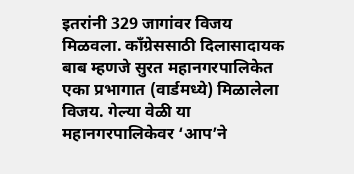इतरांनी 329 जागांवर विजय मिळवला. काँग्रेससाठी दिलासादायक बाब म्हणजे सुरत महानगरपालिकेत एका प्रभागात (वार्डमध्ये) मिळालेला विजय. गेल्या वेळी या महानगरपालिकेवर ‘आप’ने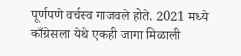पूर्णपणे वर्चस्व गाजवले होते. 2021 मध्ये काँग्रेसला येथे एकही जागा मिळाली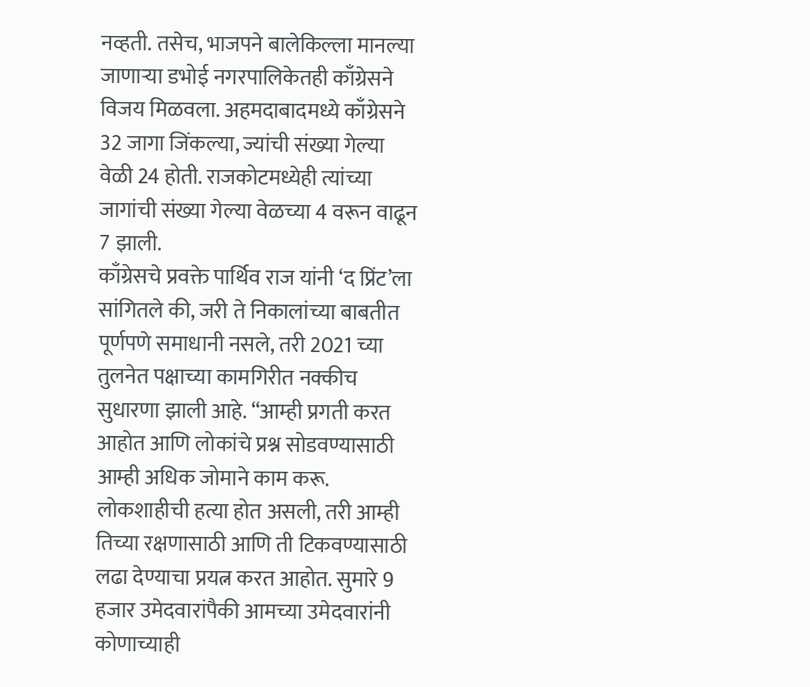नव्हती. तसेच, भाजपने बालेकिल्ला मानल्या जाणाऱ्या डभोई नगरपालिकेतही काँग्रेसने विजय मिळवला. अहमदाबादमध्ये काँग्रेसने 32 जागा जिंकल्या, ज्यांची संख्या गेल्या वेळी 24 होती. राजकोटमध्येही त्यांच्या जागांची संख्या गेल्या वेळच्या 4 वरून वाढून 7 झाली.
काँग्रेसचे प्रवक्ते पार्थिव राज यांनी ‘द प्रिंट’ला सांगितले की, जरी ते निकालांच्या बाबतीत पूर्णपणे समाधानी नसले, तरी 2021 च्या तुलनेत पक्षाच्या कामगिरीत नक्कीच सुधारणा झाली आहे. “आम्ही प्रगती करत आहोत आणि लोकांचे प्रश्न सोडवण्यासाठी आम्ही अधिक जोमाने काम करू. लोकशाहीची हत्या होत असली, तरी आम्ही तिच्या रक्षणासाठी आणि ती टिकवण्यासाठी लढा देण्याचा प्रयत्न करत आहोत. सुमारे 9 हजार उमेदवारांपैकी आमच्या उमेदवारांनी कोणाच्याही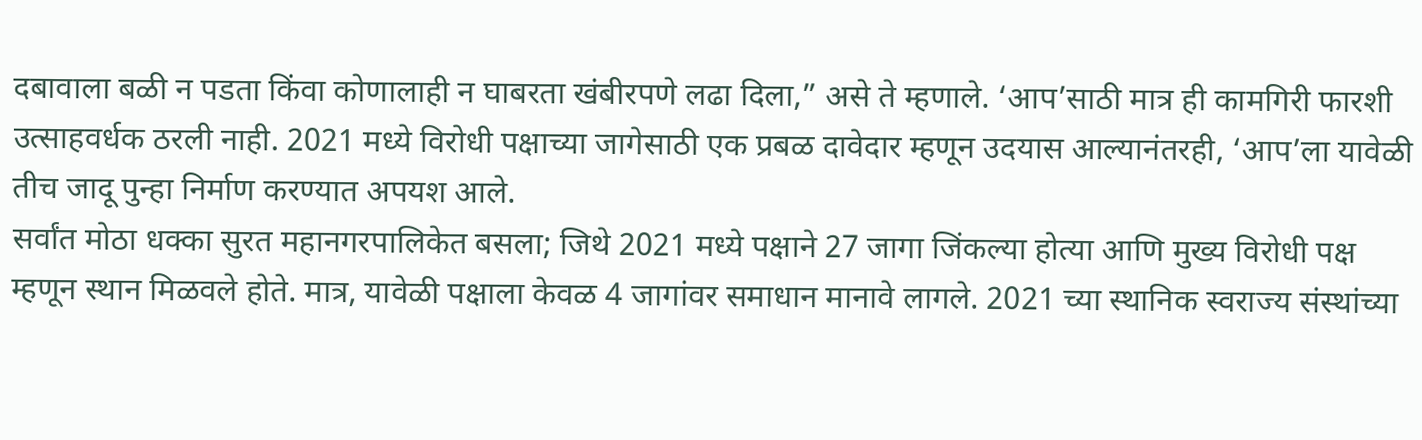दबावाला बळी न पडता किंवा कोणालाही न घाबरता खंबीरपणे लढा दिला,” असे ते म्हणाले. ‘आप’साठी मात्र ही कामगिरी फारशी उत्साहवर्धक ठरली नाही. 2021 मध्ये विरोधी पक्षाच्या जागेसाठी एक प्रबळ दावेदार म्हणून उदयास आल्यानंतरही, ‘आप’ला यावेळी तीच जादू पुन्हा निर्माण करण्यात अपयश आले.
सर्वांत मोठा धक्का सुरत महानगरपालिकेत बसला; जिथे 2021 मध्ये पक्षाने 27 जागा जिंकल्या होत्या आणि मुख्य विरोधी पक्ष म्हणून स्थान मिळवले होते. मात्र, यावेळी पक्षाला केवळ 4 जागांवर समाधान मानावे लागले. 2021 च्या स्थानिक स्वराज्य संस्थांच्या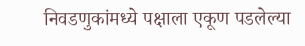निवडणुकांमध्ये पक्षाला एकूण पडलेल्या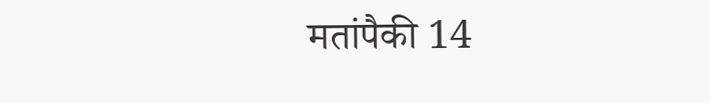मतांपैकी 14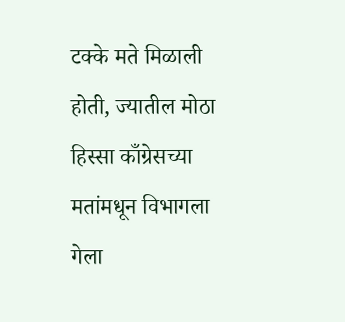टक्के मते मिळाली होती, ज्यातील मोठा हिस्सा काँग्रेसच्या मतांमधून विभागला गेला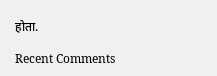होता.

Recent Comments